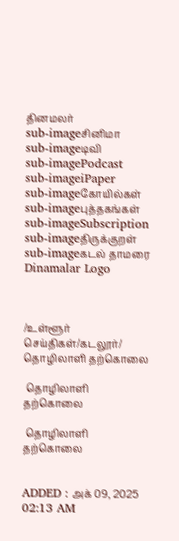தினமலர்
sub-imageசினிமா
sub-imageடிவி
sub-imagePodcast
sub-imageiPaper
sub-imageகோயில்கள்
sub-imageபுத்தகங்கள்
sub-imageSubscription
sub-imageதிருக்குறள்
sub-imageகடல் தாமரை
Dinamalar Logo



/உள்ளூர் செய்திகள்/கடலூர்/  தொழிலாளி தற்கொலை

 தொழிலாளி தற்கொலை

 தொழிலாளி தற்கொலை


ADDED : அக் 09, 2025 02:13 AM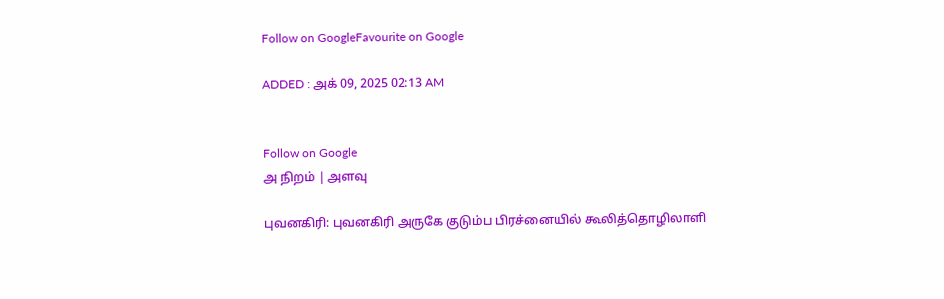Follow on GoogleFavourite on Google

ADDED : அக் 09, 2025 02:13 AM


Follow on Google
அ நிறம் | அளவு

புவனகிரி: புவனகிரி அருகே குடும்ப பிரச்னையில் கூலித்தொழிலாளி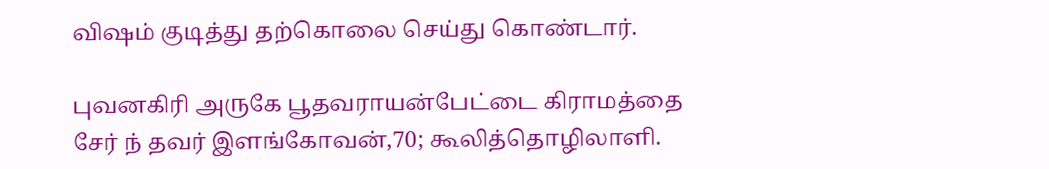விஷம் குடித்து தற்கொலை செய்து கொண்டார்.

புவனகிரி அருகே பூதவராயன்பேட்டை கிராமத்தை சேர் ந் தவர் இளங்கோவன்,70; கூலித்தொழிலாளி.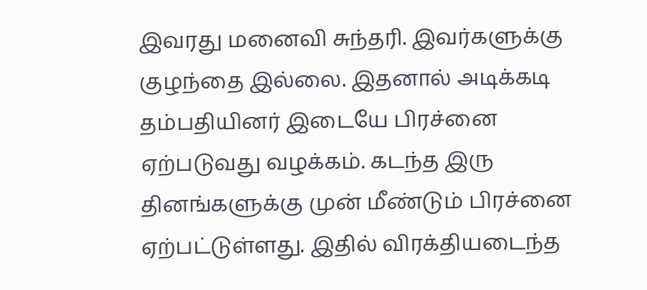இவரது மனைவி சுந்தரி. இவர்களுக்கு குழந்தை இல்லை. இதனால் அடிக்கடி தம்பதியினர் இடையே பிரச்னை ஏற்படுவது வழக்கம். கடந்த இரு தினங்களுக்கு முன் மீண்டும் பிரச்னை ஏற்பட்டுள்ளது. இதில் விரக்தியடைந்த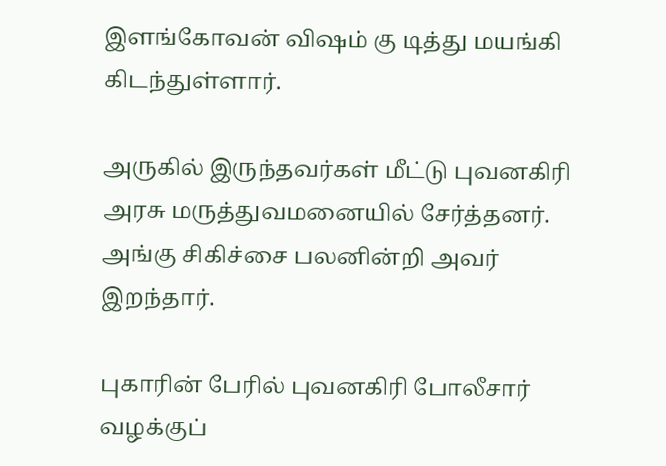இளங்கோவன் விஷம் கு டித்து மயங்கி கிடந்துள்ளார்.

அருகில் இருந்தவர்கள் மீட்டு புவனகிரி அரசு மருத்துவமனையில் சேர்த்தனர். அங்கு சிகிச்சை பலனின்றி அவர் இறந்தார்.

புகாரின் பேரில் புவனகிரி போலீசார் வழக்குப்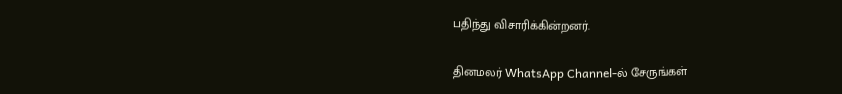பதிந்து விசாரிக்கின்றனர்.

தினமலர் WhatsApp Channel-ல் சேருங்கள்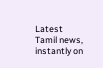Latest Tamil news, instantly on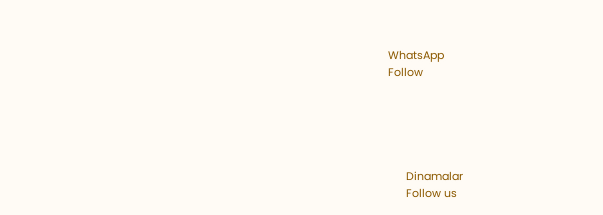WhatsApp
Follow





      Dinamalar
      Follow us